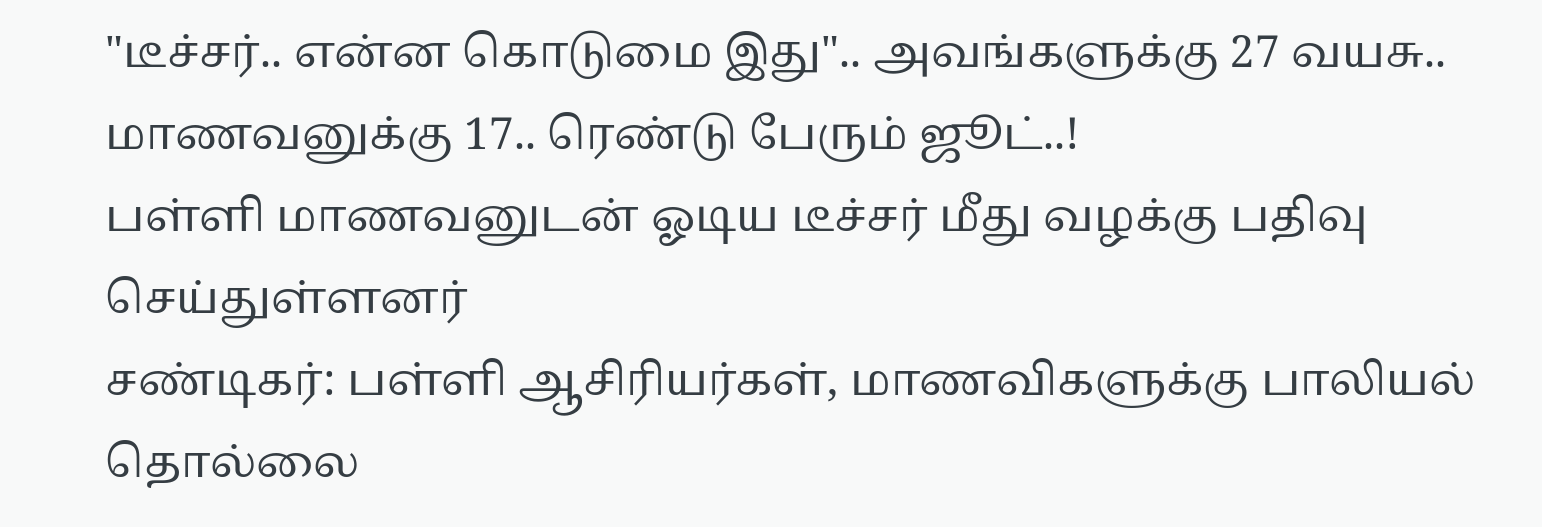"டீச்சர்.. என்ன கொடுமை இது".. அவங்களுக்கு 27 வயசு.. மாணவனுக்கு 17.. ரெண்டு பேரும் ஜூட்..!
பள்ளி மாணவனுடன் ஓடிய டீச்சர் மீது வழக்கு பதிவு செய்துள்ளனர்
சண்டிகர்: பள்ளி ஆசிரியர்கள், மாணவிகளுக்கு பாலியல் தொல்லை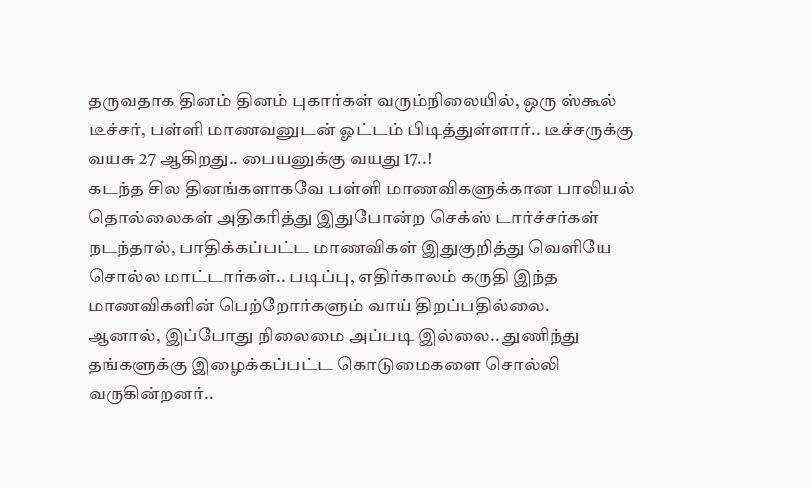தருவதாக தினம் தினம் புகார்கள் வரும்நிலையில், ஒரு ஸ்கூல் டீச்சர், பள்ளி மாணவனுடன் ஓட்டம் பிடித்துள்ளார்.. டீச்சருக்கு வயசு 27 ஆகிறது.. பையனுக்கு வயது 17..!
கடந்த சில தினங்களாகவே பள்ளி மாணவிகளுக்கான பாலியல் தொல்லைகள் அதிகரித்து இதுபோன்ற செக்ஸ் டார்ச்சர்கள் நடந்தால், பாதிக்கப்பட்ட மாணவிகள் இதுகுறித்து வெளியே சொல்ல மாட்டார்கள்.. படிப்பு, எதிர்காலம் கருதி இந்த மாணவிகளின் பெற்றோர்களும் வாய் திறப்பதில்லை.
ஆனால், இப்போது நிலைமை அப்படி இல்லை.. துணிந்து தங்களுக்கு இழைக்கப்பட்ட கொடுமைகளை சொல்லி வருகின்றனர்..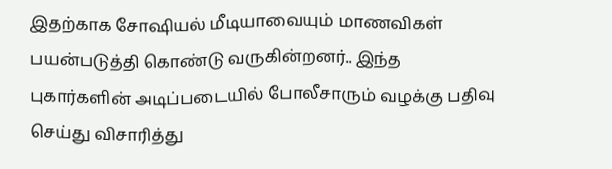இதற்காக சோஷியல் மீடியாவையும் மாணவிகள் பயன்படுத்தி கொண்டு வருகின்றனர்.. இந்த புகார்களின் அடிப்படையில் போலீசாரும் வழக்கு பதிவு செய்து விசாரித்து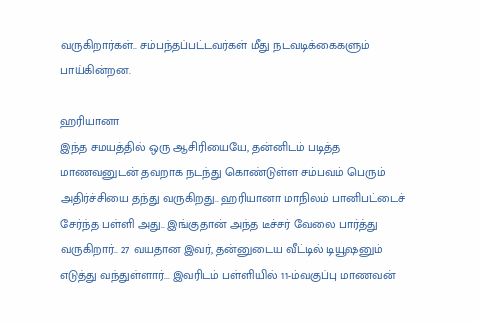வருகிறார்கள்.. சம்பந்தப்பட்டவர்கள் மீது நடவடிக்கைகளும் பாய்கின்றன.

ஹரியானா
இந்த சமயத்தில் ஒரு ஆசிரியையே, தன்னிடம் படித்த மாணவனுடன் தவறாக நடந்து கொண்டுள்ள சம்பவம் பெரும் அதிர்ச்சியை தந்து வருகிறது.. ஹரியானா மாநிலம் பானிபட்டைச் சேர்ந்த பள்ளி அது.. இங்குதான் அந்த டீச்சர் வேலை பார்த்து வருகிறார்.. 27 வயதான இவர், தன்னுடைய வீட்டில் டியூஷனும் எடுத்து வந்துள்ளார்... இவரிடம் பள்ளியில் 11-ம்வகுப்பு மாணவன்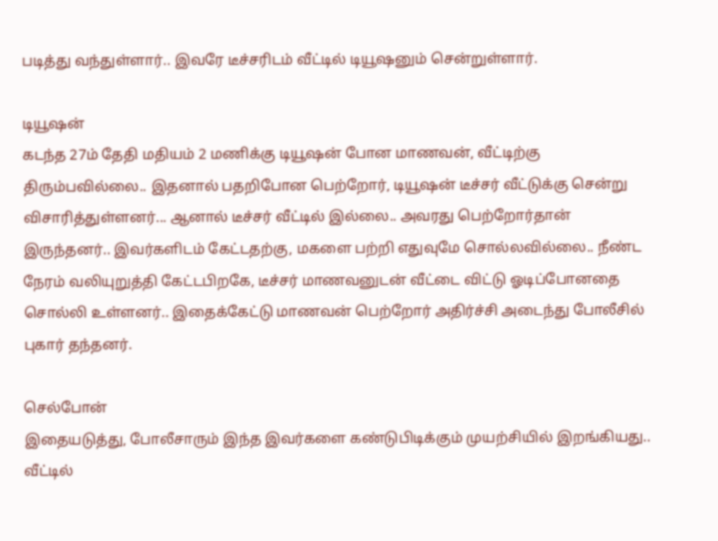படித்து வந்துள்ளார்.. இவரே டீச்சரிடம் வீட்டில் டியூஷனும் சென்றுள்ளார்.

டியூஷன்
கடந்த 27ம் தேதி மதியம் 2 மணிக்கு டியூஷன் போன மாணவன், வீட்டிற்கு திரும்பவில்லை.. இதனால் பதறிபோன பெற்றோர், டியூஷன் டீச்சர் வீட்டுக்கு சென்று விசாரித்துள்ளனர்... ஆனால் டீச்சர் வீட்டில் இல்லை.. அவரது பெற்றோர்தான் இருந்தனர்.. இவர்களிடம் கேட்டதற்கு, மகளை பற்றி எதுவுமே சொல்லவில்லை.. நீண்ட நேரம் வலியுறுத்தி கேட்டபிறகே, டீச்சர் மாணவனுடன் வீட்டை விட்டு ஓடிப்போனதை சொல்லி உள்ளனர்.. இதைக்கேட்டு மாணவன் பெற்றோர் அதிர்ச்சி அடைந்து போலீசில் புகார் தந்தனர்.

செல்போன்
இதையடுத்து, போலீசாரும் இந்த இவர்களை கண்டுபிடிக்கும் முயற்சியில் இறங்கியது.. வீட்டில்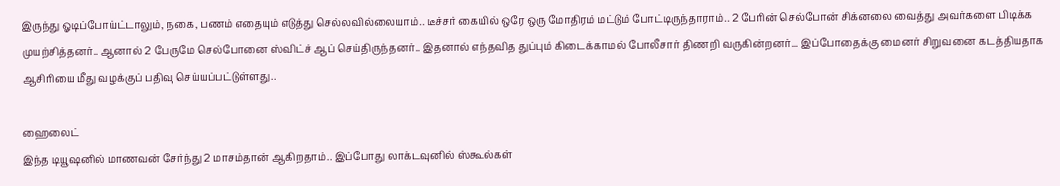இருந்து ஓடிப்போய்ட்டாலும், நகை, பணம் எதையும் எடுத்து செல்லவில்லையாம்.. டீச்சர் கையில் ஒரே ஒரு மோதிரம் மட்டும் போட்டிருந்தாராம்.. 2 பேரின் செல்போன் சிக்னலை வைத்து அவர்களை பிடிக்க முயற்சித்தனர்.. ஆனால் 2 பேருமே செல்போனை ஸ்விட்ச் ஆப் செய்திருந்தனர்.. இதனால் எந்தவித துப்பும் கிடைக்காமல் போலீசார் திணறி வருகின்றனர்... இப்போதைக்கு மைனர் சிறுவனை கடத்தியதாக ஆசிரியை மீது வழக்குப் பதிவு செய்யப்பட்டுள்ளது..

ஹைலைட்
இந்த டியூஷனில் மாணவன் சேர்ந்து 2 மாசம்தான் ஆகிறதாம்.. இப்போது லாக்டவுனில் ஸ்கூல்கள்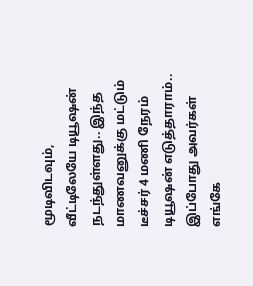மூடிவிடவும், வீட்டிலேயே டியூஷன் நடந்துள்ளது.. இந்த மாணவனுக்கு மட்டும் டீச்சர் 4 மணி நேரம் டியூஷன் எடுத்தாராம்.. இப்போது அவர்கள் எங்கே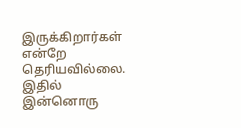இருக்கிறார்கள் என்றே தெரியவில்லை. இதில் இன்னொரு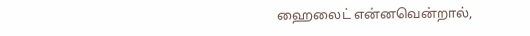ஹைலைட் என்னவென்றால்,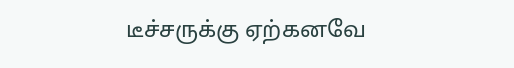டீச்சருக்கு ஏற்கனவே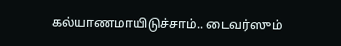கல்யாணமாயிடுச்சாம்.. டைவர்ஸும்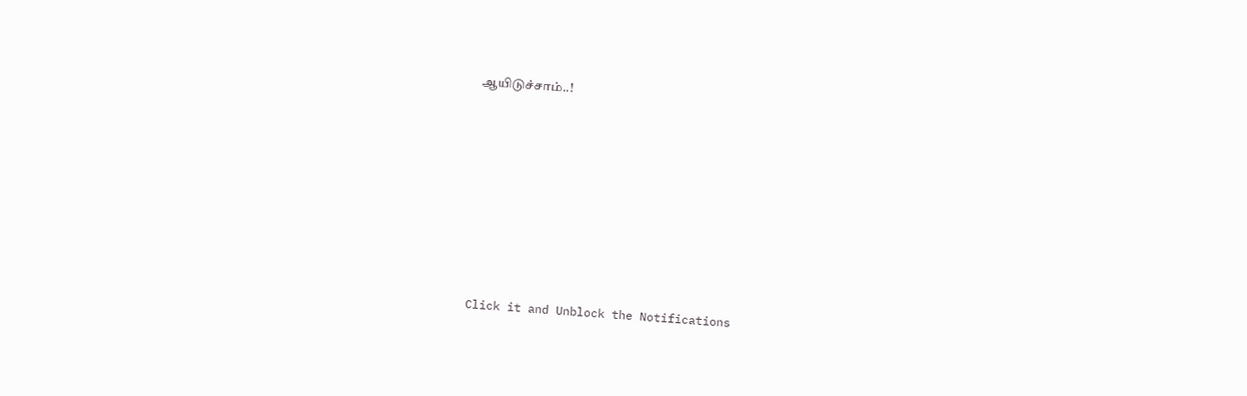ஆயிடுச்சாம்..!












Click it and Unblock the Notifications